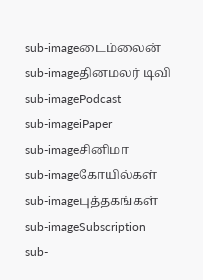sub-imageடைம்லைன்
sub-imageதினமலர் டிவி
sub-imagePodcast
sub-imageiPaper
sub-imageசினிமா
sub-imageகோயில்கள்
sub-imageபுத்தகங்கள்
sub-imageSubscription
sub-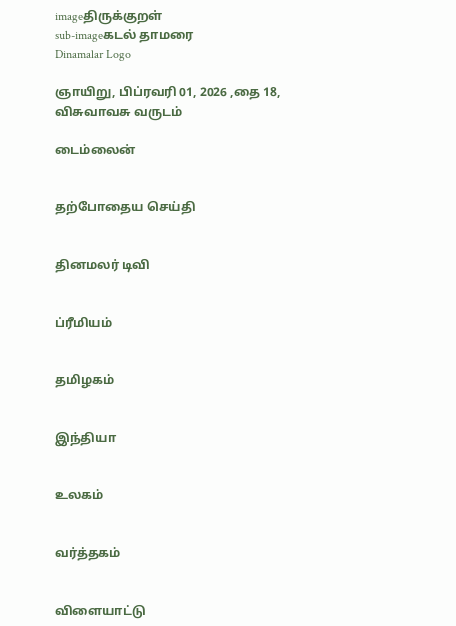imageதிருக்குறள்
sub-imageகடல் தாமரை
Dinamalar Logo

ஞாயிறு, பிப்ரவரி 01, 2026 ,தை 18, விசுவாவசு வருடம்

டைம்லைன்


தற்போதைய செய்தி


தினமலர் டிவி


ப்ரீமியம்


தமிழகம்


இந்தியா


உலகம்


வர்த்தகம்


விளையாட்டு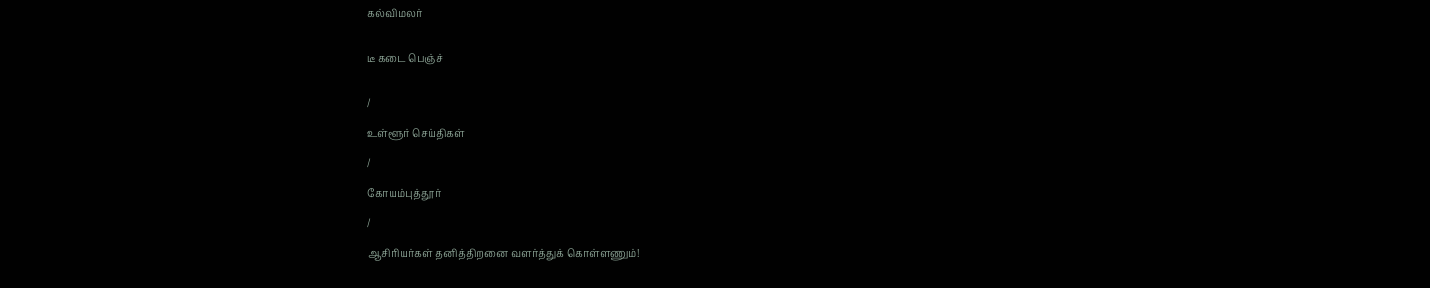கல்விமலர்


டீ கடை பெஞ்ச்


/

உள்ளூர் செய்திகள்

/

கோயம்புத்தூர்

/

ஆசிரியர்கள் தனித்திறனை வளர்த்துக் கொள்ளணும்!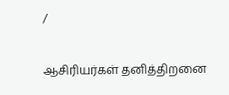/

ஆசிரியர்கள் தனித்திறனை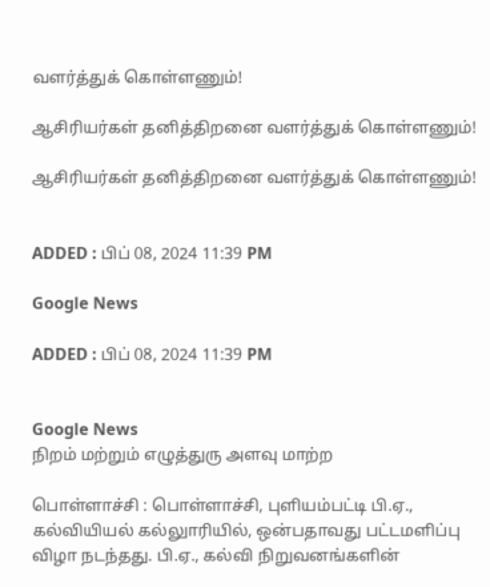வளர்த்துக் கொள்ளணும்!

ஆசிரியர்கள் தனித்திறனை வளர்த்துக் கொள்ளணும்!

ஆசிரியர்கள் தனித்திறனை வளர்த்துக் கொள்ளணும்!


ADDED : பிப் 08, 2024 11:39 PM

Google News

ADDED : பிப் 08, 2024 11:39 PM


Google News
நிறம் மற்றும் எழுத்துரு அளவு மாற்ற

பொள்ளாச்சி : பொள்ளாச்சி, புளியம்பட்டி பி.ஏ., கல்வியியல் கல்லுாரியில், ஒன்பதாவது பட்டமளிப்பு விழா நடந்தது. பி.ஏ., கல்வி நிறுவனங்களின்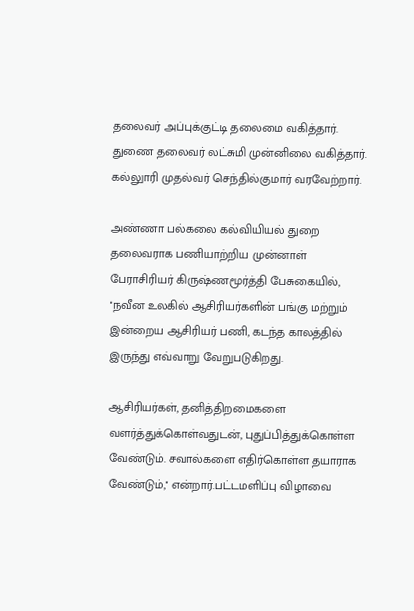தலைவர் அப்புக்குட்டி தலைமை வகித்தார். துணை தலைவர் லட்சுமி முன்னிலை வகித்தார். கல்லுாரி முதல்வர் செந்தில்குமார் வரவேற்றார்.

அண்ணா பல்கலை கல்வியியல் துறை தலைவராக பணியாற்றிய முன்னாள் பேராசிரியர் கிருஷ்ணமூர்த்தி பேசுகையில், ''நவீன உலகில் ஆசிரியர்களின் பங்கு மற்றும் இன்றைய ஆசிரியர் பணி, கடந்த காலத்தில் இருந்து எவ்வாறு வேறுபடுகிறது.

ஆசிரியர்கள், தனித்திறமைகளை வளர்த்துக்கொள்வதுடன், புதுப்பித்துக்கொள்ள வேண்டும். சவால்களை எதிர்கொள்ள தயாராக வேண்டும்,'' என்றார்.பட்டமளிப்பு விழாவை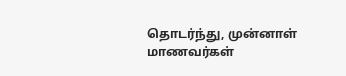தொடர்ந்து, முன்னாள் மாணவர்கள்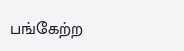பங்கேற்ற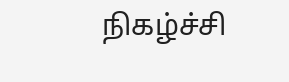நிகழ்ச்சி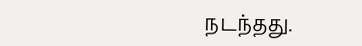நடந்தது.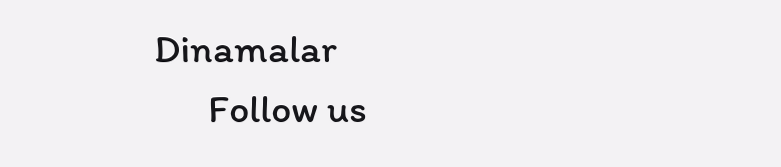Dinamalar
      Follow us